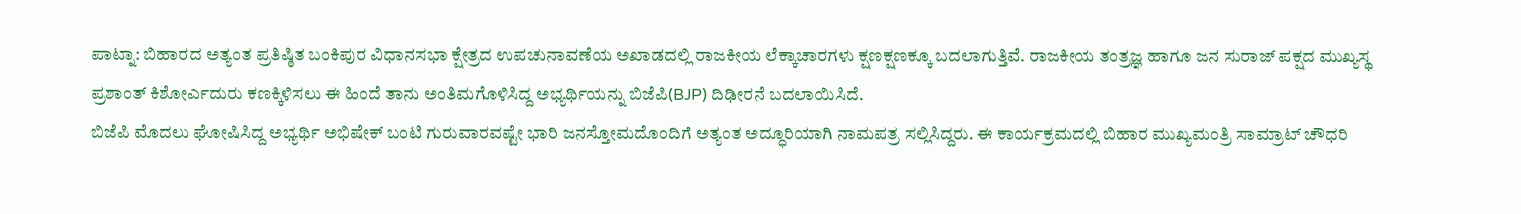ಪಾಟ್ನಾ: ಬಿಹಾರದ ಅತ್ಯಂತ ಪ್ರತಿಷ್ಠಿತ ಬಂಕಿಪುರ ವಿಧಾನಸಭಾ ಕ್ಷೇತ್ರದ ಉಪಚುನಾವಣೆಯ ಅಖಾಡದಲ್ಲಿ ರಾಜಕೀಯ ಲೆಕ್ಕಾಚಾರಗಳು ಕ್ಷಣಕ್ಷಣಕ್ಕೂ ಬದಲಾಗುತ್ತಿವೆ. ರಾಜಕೀಯ ತಂತ್ರಜ್ಞ ಹಾಗೂ ಜನ ಸುರಾಜ್ ಪಕ್ಷದ ಮುಖ್ಯಸ್ಥ ಪ್ರಶಾಂತ್ ಕಿಶೋರ್ಎದುರು ಕಣಕ್ಕಿಳಿಸಲು ಈ ಹಿಂದೆ ತಾನು ಅಂತಿಮಗೊಳಿಸಿದ್ದ ಅಭ್ಯರ್ಥಿಯನ್ನು ಬಿಜೆಪಿ(BJP) ದಿಢೀರನೆ ಬದಲಾಯಿಸಿದೆ.
ಬಿಜೆಪಿ ಮೊದಲು ಘೋಷಿಸಿದ್ದ ಅಭ್ಯರ್ಥಿ ಅಭಿಷೇಕ್ ಬಂಟಿ ಗುರುವಾರವಷ್ಟೇ ಭಾರಿ ಜನಸ್ತೋಮದೊಂದಿಗೆ ಅತ್ಯಂತ ಅದ್ಧೂರಿಯಾಗಿ ನಾಮಪತ್ರ ಸಲ್ಲಿಸಿದ್ದರು. ಈ ಕಾರ್ಯಕ್ರಮದಲ್ಲಿ ಬಿಹಾರ ಮುಖ್ಯಮಂತ್ರಿ ಸಾಮ್ರಾಟ್ ಚೌಧರಿ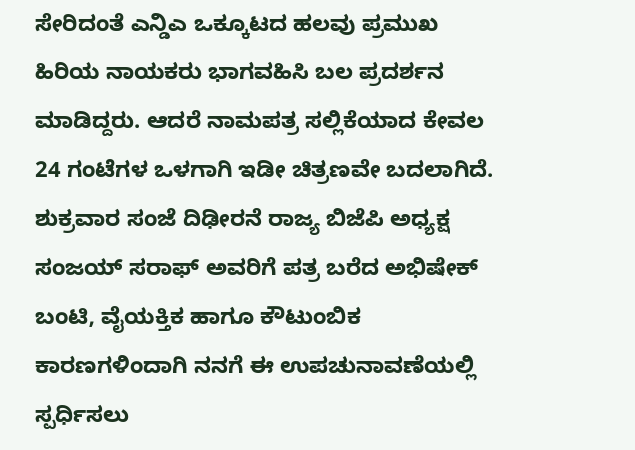ಸೇರಿದಂತೆ ಎನ್ಡಿಎ ಒಕ್ಕೂಟದ ಹಲವು ಪ್ರಮುಖ ಹಿರಿಯ ನಾಯಕರು ಭಾಗವಹಿಸಿ ಬಲ ಪ್ರದರ್ಶನ ಮಾಡಿದ್ದರು. ಆದರೆ ನಾಮಪತ್ರ ಸಲ್ಲಿಕೆಯಾದ ಕೇವಲ 24 ಗಂಟೆಗಳ ಒಳಗಾಗಿ ಇಡೀ ಚಿತ್ರಣವೇ ಬದಲಾಗಿದೆ.
ಶುಕ್ರವಾರ ಸಂಜೆ ದಿಢೀರನೆ ರಾಜ್ಯ ಬಿಜೆಪಿ ಅಧ್ಯಕ್ಷ ಸಂಜಯ್ ಸರಾಫ್ ಅವರಿಗೆ ಪತ್ರ ಬರೆದ ಅಭಿಷೇಕ್ ಬಂಟಿ, ವೈಯಕ್ತಿಕ ಹಾಗೂ ಕೌಟುಂಬಿಕ ಕಾರಣಗಳಿಂದಾಗಿ ನನಗೆ ಈ ಉಪಚುನಾವಣೆಯಲ್ಲಿ ಸ್ಪರ್ಧಿಸಲು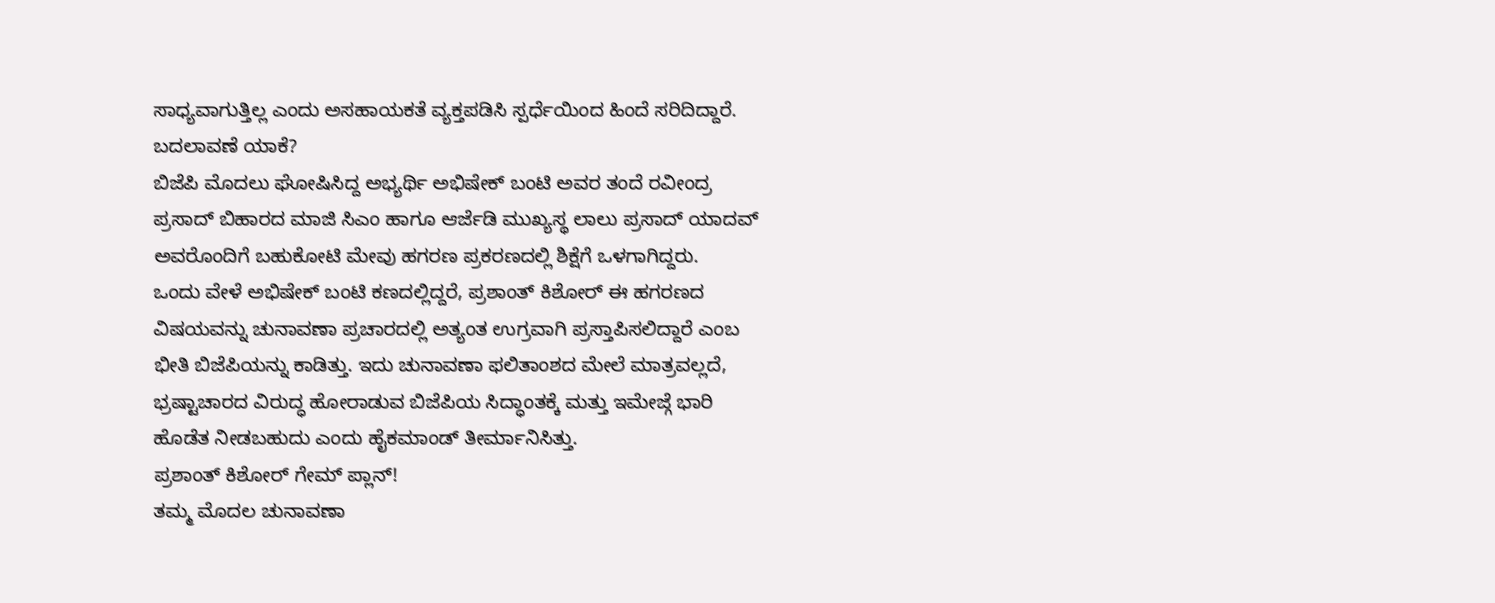ಸಾಧ್ಯವಾಗುತ್ತಿಲ್ಲ ಎಂದು ಅಸಹಾಯಕತೆ ವ್ಯಕ್ತಪಡಿಸಿ ಸ್ಪರ್ಧೆಯಿಂದ ಹಿಂದೆ ಸರಿದಿದ್ದಾರೆ.
ಬದಲಾವಣೆ ಯಾಕೆ?
ಬಿಜೆಪಿ ಮೊದಲು ಘೋಷಿಸಿದ್ದ ಅಭ್ಯರ್ಥಿ ಅಭಿಷೇಕ್ ಬಂಟಿ ಅವರ ತಂದೆ ರವೀಂದ್ರ ಪ್ರಸಾದ್ ಬಿಹಾರದ ಮಾಜಿ ಸಿಎಂ ಹಾಗೂ ಆರ್ಜೆಡಿ ಮುಖ್ಯಸ್ಥ ಲಾಲು ಪ್ರಸಾದ್ ಯಾದವ್ ಅವರೊಂದಿಗೆ ಬಹುಕೋಟಿ ಮೇವು ಹಗರಣ ಪ್ರಕರಣದಲ್ಲಿ ಶಿಕ್ಷೆಗೆ ಒಳಗಾಗಿದ್ದರು.
ಒಂದು ವೇಳೆ ಅಭಿಷೇಕ್ ಬಂಟಿ ಕಣದಲ್ಲಿದ್ದರೆ, ಪ್ರಶಾಂತ್ ಕಿಶೋರ್ ಈ ಹಗರಣದ ವಿಷಯವನ್ನು ಚುನಾವಣಾ ಪ್ರಚಾರದಲ್ಲಿ ಅತ್ಯಂತ ಉಗ್ರವಾಗಿ ಪ್ರಸ್ತಾಪಿಸಲಿದ್ದಾರೆ ಎಂಬ ಭೀತಿ ಬಿಜೆಪಿಯನ್ನು ಕಾಡಿತ್ತು. ಇದು ಚುನಾವಣಾ ಫಲಿತಾಂಶದ ಮೇಲೆ ಮಾತ್ರವಲ್ಲದೆ, ಭ್ರಷ್ಟಾಚಾರದ ವಿರುದ್ಧ ಹೋರಾಡುವ ಬಿಜೆಪಿಯ ಸಿದ್ಧಾಂತಕ್ಕೆ ಮತ್ತು ಇಮೇಜ್ಗೆ ಭಾರಿ ಹೊಡೆತ ನೀಡಬಹುದು ಎಂದು ಹೈಕಮಾಂಡ್ ತೀರ್ಮಾನಿಸಿತ್ತು.
ಪ್ರಶಾಂತ್ ಕಿಶೋರ್ ಗೇಮ್ ಪ್ಲಾನ್!
ತಮ್ಮ ಮೊದಲ ಚುನಾವಣಾ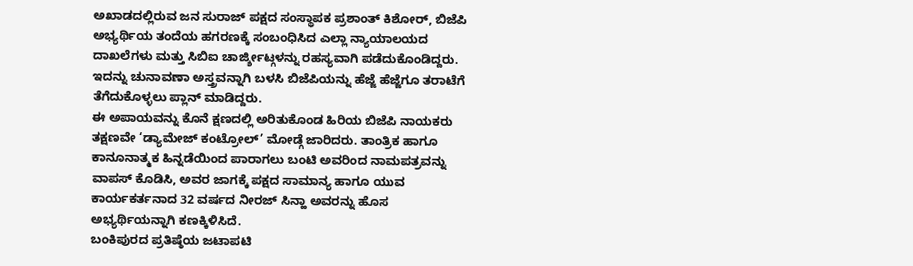ಅಖಾಡದಲ್ಲಿರುವ ಜನ ಸುರಾಜ್ ಪಕ್ಷದ ಸಂಸ್ಥಾಪಕ ಪ್ರಶಾಂತ್ ಕಿಶೋರ್, ಬಿಜೆಪಿ ಅಭ್ಯರ್ಥಿಯ ತಂದೆಯ ಹಗರಣಕ್ಕೆ ಸಂಬಂಧಿಸಿದ ಎಲ್ಲಾ ನ್ಯಾಯಾಲಯದ ದಾಖಲೆಗಳು ಮತ್ತು ಸಿಬಿಐ ಚಾರ್ಜ್ಶೀಟ್ಗಳನ್ನು ರಹಸ್ಯವಾಗಿ ಪಡೆದುಕೊಂಡಿದ್ದರು. ಇದನ್ನು ಚುನಾವಣಾ ಅಸ್ತ್ರವನ್ನಾಗಿ ಬಳಸಿ ಬಿಜೆಪಿಯನ್ನು ಹೆಜ್ಜೆ ಹೆಜ್ಜೆಗೂ ತರಾಟೆಗೆ ತೆಗೆದುಕೊಳ್ಳಲು ಪ್ಲಾನ್ ಮಾಡಿದ್ದರು.
ಈ ಅಪಾಯವನ್ನು ಕೊನೆ ಕ್ಷಣದಲ್ಲಿ ಅರಿತುಕೊಂಡ ಹಿರಿಯ ಬಿಜೆಪಿ ನಾಯಕರು ತಕ್ಷಣವೇ ‘ಡ್ಯಾಮೇಜ್ ಕಂಟ್ರೋಲ್’ ಮೋಡ್ಗೆ ಜಾರಿದರು. ತಾಂತ್ರಿಕ ಹಾಗೂ ಕಾನೂನಾತ್ಮಕ ಹಿನ್ನಡೆಯಿಂದ ಪಾರಾಗಲು ಬಂಟಿ ಅವರಿಂದ ನಾಮಪತ್ರವನ್ನು ವಾಪಸ್ ಕೊಡಿಸಿ, ಅವರ ಜಾಗಕ್ಕೆ ಪಕ್ಷದ ಸಾಮಾನ್ಯ ಹಾಗೂ ಯುವ ಕಾರ್ಯಕರ್ತನಾದ 32 ವರ್ಷದ ನೀರಜ್ ಸಿನ್ಹಾ ಅವರನ್ನು ಹೊಸ ಅಭ್ಯರ್ಥಿಯನ್ನಾಗಿ ಕಣಕ್ಕಿಳಿಸಿದೆ.
ಬಂಕಿಪುರದ ಪ್ರತಿಷ್ಠೆಯ ಜಟಾಪಟಿ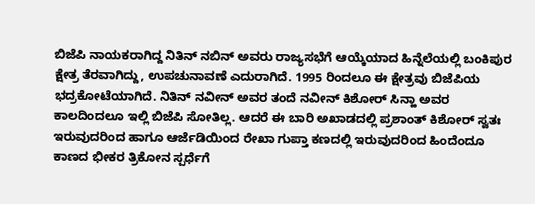ಬಿಜೆಪಿ ನಾಯಕರಾಗಿದ್ದ ನಿತಿನ್ ನಬಿನ್ ಅವರು ರಾಜ್ಯಸಭೆಗೆ ಆಯ್ಕೆಯಾದ ಹಿನ್ನೆಲೆಯಲ್ಲಿ ಬಂಕಿಪುರ ಕ್ಷೇತ್ರ ತೆರವಾಗಿದ್ದು, ಉಪಚುನಾವಣೆ ಎದುರಾಗಿದೆ. 1995 ರಿಂದಲೂ ಈ ಕ್ಷೇತ್ರವು ಬಿಜೆಪಿಯ ಭದ್ರಕೋಟೆಯಾಗಿದೆ. ನಿತಿನ್ ನವೀನ್ ಅವರ ತಂದೆ ನವೀನ್ ಕಿಶೋರ್ ಸಿನ್ಹಾ ಅವರ ಕಾಲದಿಂದಲೂ ಇಲ್ಲಿ ಬಿಜೆಪಿ ಸೋತಿಲ್ಲ. ಆದರೆ ಈ ಬಾರಿ ಅಖಾಡದಲ್ಲಿ ಪ್ರಶಾಂತ್ ಕಿಶೋರ್ ಸ್ವತಃ ಇರುವುದರಿಂದ ಹಾಗೂ ಆರ್ಜೆಡಿಯಿಂದ ರೇಖಾ ಗುಪ್ತಾ ಕಣದಲ್ಲಿ ಇರುವುದರಿಂದ ಹಿಂದೆಂದೂ ಕಾಣದ ಭೀಕರ ತ್ರಿಕೋನ ಸ್ಪರ್ಧೆಗೆ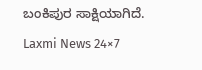ಬಂಕಿಪುರ ಸಾಕ್ಷಿಯಾಗಿದೆ.
Laxmi News 24×7